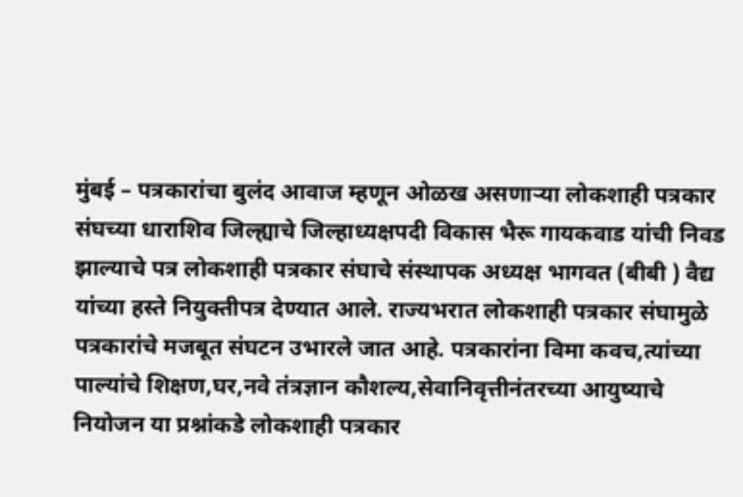मुंबई – पत्रकारांचा बुलंद आवाज म्हणून ओळख असणाऱ्या लोकशाही पत्रकार संघच्या धाराशिव जिल्ह्याचे जिल्हाध्यक्षपदी विकास भैरू गायकवाड यांची निवड झाल्याचे पत्र लोकशाही पत्रकार संघाचे संस्थापक अध्यक्ष भागवत (बीबी ) वैद्य यांच्या हस्ते नियुक्तीपत्र देण्यात आले. राज्यभरात लोकशाही पत्रकार संघामुळे पत्रकारांचे मजबूत संघटन उभारले जात आहे. पत्रकारांना विमा कवच,त्यांच्या पाल्यांचे शिक्षण,घर,नवे तंत्रज्ञान कौशल्य,सेवानिवृत्तीनंतरच्या आयुष्याचे नियोजन या प्रश्नांकडे लोकशाही पत्रकार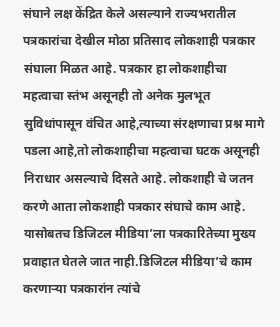संघाने लक्ष केंद्रित केले असल्याने राज्यभरातील पत्रकारांचा देखील मोठा प्रतिसाद लोकशाही पत्रकार संघाला मिळत आहे. पत्रकार हा लोकशाहीचा महत्वाचा स्तंभ असूनही तो अनेक मुलभूत सुविधांपासून वंचित आहे,त्याच्या संरक्षणाचा प्रश्न मागे पडला आहे,तो लोकशाहीचा महत्वाचा घटक असूनही निराधार असल्याचे दिसते आहे. लोकशाही चे जतन करणे आता लोकशाही पत्रकार संघाचे काम आहे. यासोबतच डिजिटल मीडिया’ला पत्रकारितेच्या मुख्य प्रवाहात घेतले जात नाही.डिजिटल मीडिया’चे काम करणाऱ्या पत्रकारांन त्यांचे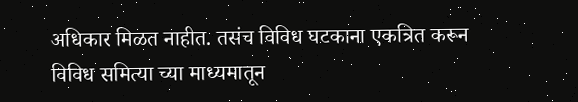अधिकार मिळत नाहीत. तसंच विविध घटकाना एकत्रित करून विविध समित्या च्या माध्यमातून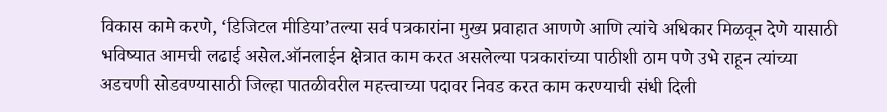विकास कामे करणे, ‘डिजिटल मीडिया’तल्या सर्व पत्रकारांना मुख्य प्रवाहात आणणे आणि त्यांचे अधिकार मिळवून देणे यासाठी भविष्यात आमची लढाई असेल.ऑनलाईन क्षेत्रात काम करत असलेल्या पत्रकारांच्या पाठीशी ठाम पणे उभे राहून त्यांच्या अडचणी सोडवण्यासाठी जिल्हा पातळीवरील महत्त्वाच्या पदावर निवड करत काम करण्याची संधी दिली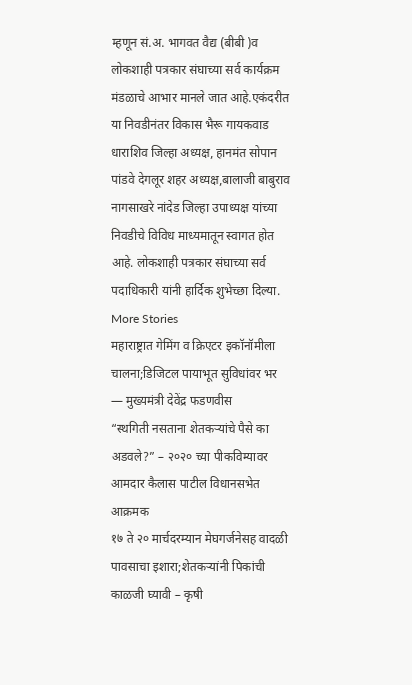म्हणून सं.अ. भागवत वैद्य (बीबी )व लोकशाही पत्रकार संघाच्या सर्व कार्यक्रम मंडळाचे आभार मानले जात आहे.एकंदरीत या निवडीनंतर विकास भैरू गायकवाड धाराशिव जिल्हा अध्यक्ष, हानमंत सोपान पांडवे देगलूर शहर अध्यक्ष,बालाजी बाबुराव नागसाखरे नांदेड जिल्हा उपाध्यक्ष यांच्या निवडीचे विविध माध्यमातून स्वागत होत आहे. लोकशाही पत्रकार संघाच्या सर्व पदाधिकारी यांनी हार्दिक शुभेच्छा दिल्या.
More Stories
महाराष्ट्रात गेमिंग व क्रिएटर इकॉनॉमीला चालना;डिजिटल पायाभूत सुविधांवर भर — मुख्यमंत्री देवेंद्र फडणवीस
“स्थगिती नसताना शेतकऱ्यांचे पैसे का अडवले?” – २०२० च्या पीकविम्यावर आमदार कैलास पाटील विधानसभेत आक्रमक
१७ ते २० मार्चदरम्यान मेघगर्जनेसह वादळी पावसाचा इशारा;शेतकऱ्यांनी पिकांची काळजी घ्यावी – कृषी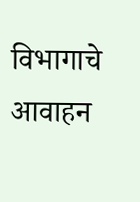विभागाचे आवाहन